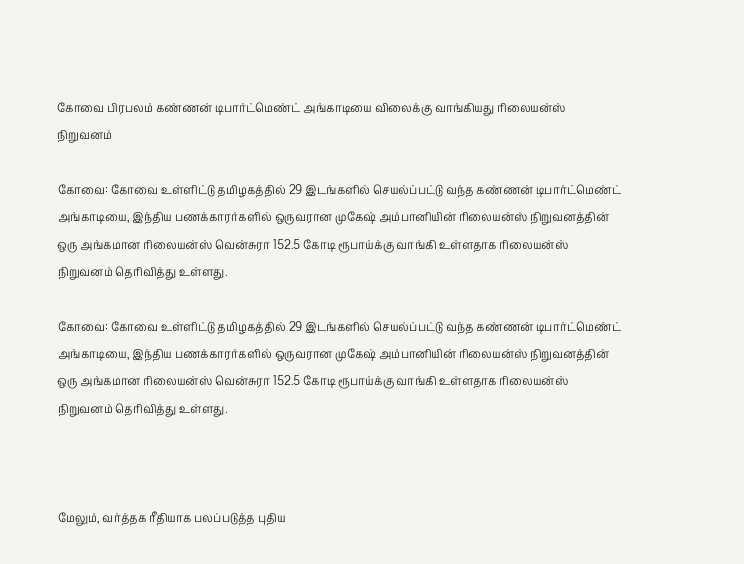கோவை பிரபலம் கண்ணன் டிபார்ட்மெண்ட் அங்காடியை விலைக்கு வாங்கியது ரிலையன்ஸ் நிறுவனம்

கோவை: கோவை உள்ளிட்டு தமிழகத்தில் 29 இடங்களில் செயல்ப்பட்டு வந்த கண்ணன் டிபார்ட்மெண்ட் அங்காடியை, இந்திய பணக்காரர்களில் ஒருவரான முகேஷ் அம்பானியின் ரிலையன்ஸ் நிறுவனத்தின் ஒரு அங்கமான ரிலையன்ஸ் வென்சுரா 152.5 கோடி ரூபாய்க்கு வாங்கி உள்ளதாக ரிலையன்ஸ் நிறுவனம் தெரிவித்து உள்ளது.

கோவை: கோவை உள்ளிட்டு தமிழகத்தில் 29 இடங்களில் செயல்ப்பட்டு வந்த கண்ணன் டிபார்ட்மெண்ட் அங்காடியை, இந்திய பணக்காரர்களில் ஒருவரான முகேஷ் அம்பானியின் ரிலையன்ஸ் நிறுவனத்தின் ஒரு அங்கமான ரிலையன்ஸ் வென்சுரா 152.5 கோடி ரூபாய்க்கு வாங்கி உள்ளதாக ரிலையன்ஸ் நிறுவனம் தெரிவித்து உள்ளது.



மேலும், வர்த்தக ரீதியாக பலப்படுத்த புதிய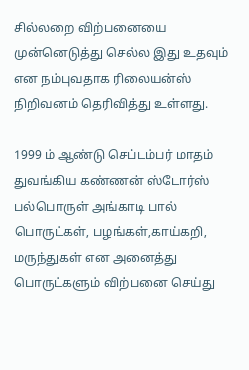சில்லறை விற்பனையை முன்னெடுத்து செல்ல இது உதவும் என நம்புவதாக ரிலையன்ஸ் நிறிவனம் தெரிவித்து உள்ளது.

1999 ம் ஆண்டு செப்டம்பர் மாதம் துவங்கிய கண்ணன் ஸ்டோர்ஸ் பல்பொருள் அங்காடி பால் பொருட்கள், பழங்கள்,காய்கறி, மருந்துகள் என அனைத்து பொருட்களும் விற்பனை செய்து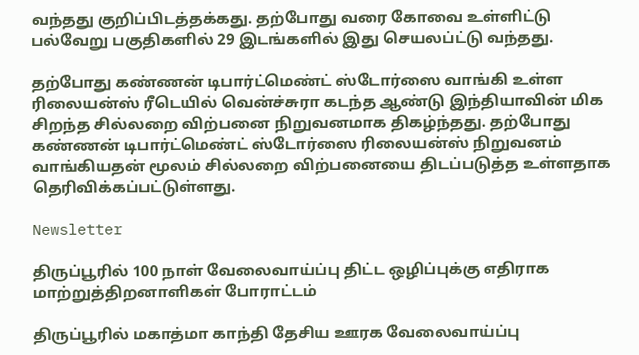வந்தது குறிப்பிடத்தக்கது. தற்போது வரை கோவை உள்ளிட்டு பல்வேறு பகுதிகளில் 29 இடங்களில் இது செயலப்ட்டு வந்தது.

தற்போது கண்ணன் டிபார்ட்மெண்ட் ஸ்டோர்ஸை வாங்கி உள்ள ரிலையன்ஸ் ரீடெயில் வென்ச்சுரா கடந்த ஆண்டு இந்தியாவின் மிக சிறந்த சில்லறை விற்பனை நிறுவனமாக திகழ்ந்தது. தற்போது கண்ணன் டிபார்ட்மெண்ட் ஸ்டோர்ஸை ரிலையன்ஸ் நிறுவனம் வாங்கியதன் மூலம் சில்லறை விற்பனையை திடப்படுத்த உள்ளதாக தெரிவிக்கப்பட்டுள்ளது.

Newsletter

திருப்பூரில் 100 நாள் வேலைவாய்ப்பு திட்ட ஒழிப்புக்கு எதிராக மாற்றுத்திறனாளிகள் போராட்டம்

திருப்பூரில் மகாத்மா காந்தி தேசிய ஊரக வேலைவாய்ப்பு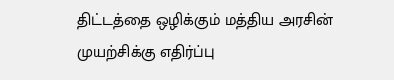திட்டத்தை ஒழிக்கும் மத்திய அரசின் முயற்சிக்கு எதிர்ப்பு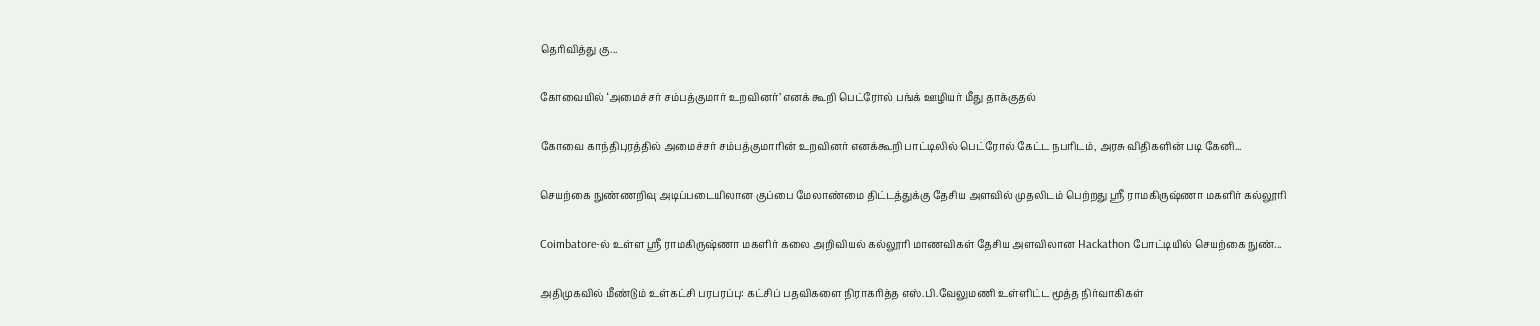தெரிவித்து கு...

கோவையில் ‘அமைச்சர் சம்பத்குமார் உறவினர்’ எனக் கூறி பெட்ரோல் பங்க் ஊழியர் மீது தாக்குதல்

கோவை காந்திபுரத்தில் அமைச்சர் சம்பத்குமாரின் உறவினர் எனக்கூறி பாட்டிலில் பெட்ரோல் கேட்ட நபரிடம், அரசு விதிகளின் படி கேனி...

செயற்கை நுண்ணறிவு அடிப்படையிலான குப்பை மேலாண்மை திட்டத்துக்கு தேசிய அளவில் முதலிடம் பெற்றது ஶ்ரீ ராமகிருஷ்ணா மகளிர் கல்லூரி

Coimbatore-ல் உள்ள ஶ்ரீ ராமகிருஷ்ணா மகளிர் கலை அறிவியல் கல்லூரி மாணவிகள் தேசிய அளவிலான Hackathon போட்டியில் செயற்கை நுண்...

அதிமுகவில் மீண்டும் உள்கட்சி பரபரப்பு: கட்சிப் பதவிகளை நிராகரித்த எஸ்.பி.வேலுமணி உள்ளிட்ட மூத்த நிர்வாகிகள்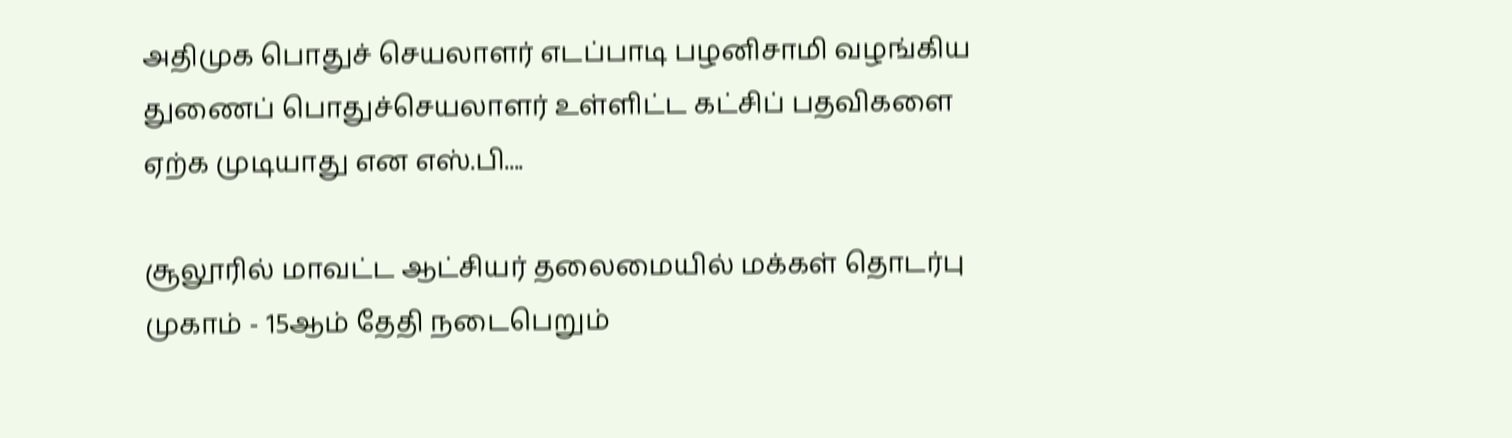அதிமுக பொதுச் செயலாளர் எடப்பாடி பழனிசாமி வழங்கிய துணைப் பொதுச்செயலாளர் உள்ளிட்ட கட்சிப் பதவிகளை ஏற்க முடியாது என எஸ்.பி....

சூலூரில் மாவட்ட ஆட்சியர் தலைமையில் மக்கள் தொடர்பு முகாம் - 15ஆம் தேதி நடைபெறும்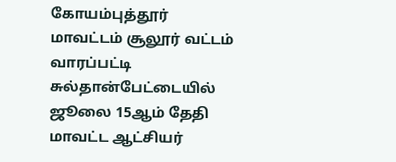கோயம்புத்தூர் மாவட்டம் சூலூர் வட்டம் வாரப்பட்டி சுல்தான்பேட்டையில் ஜூலை 15ஆம் தேதி மாவட்ட ஆட்சியர்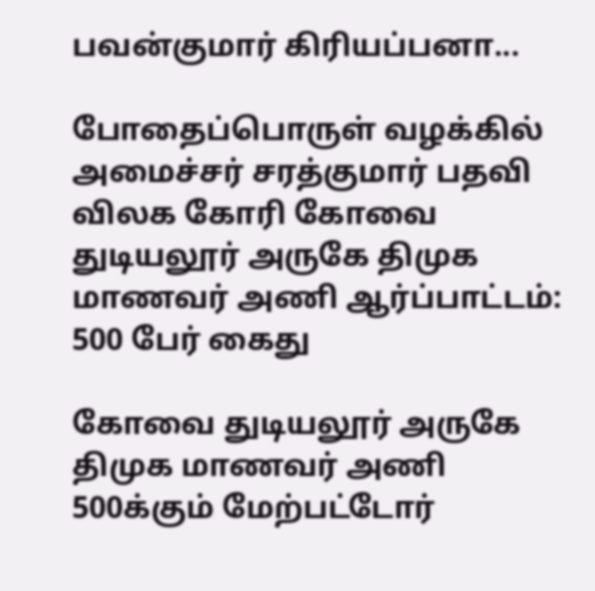பவன்குமார் கிரியப்பனா...

போதைப்பொருள் வழக்கில் அமைச்சர் சரத்குமார் பதவி விலக கோரி கோவை துடியலூர் அருகே திமுக மாணவர் அணி ஆர்ப்பாட்டம்: 500 பேர் கைது

கோவை துடியலூர் அருகே திமுக மாணவர் அணி 500க்கும் மேற்பட்டோர்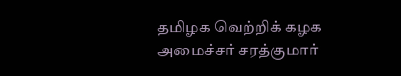தமிழக வெற்றிக் கழக அமைச்சர் சரத்குமார்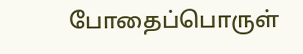போதைப்பொருள்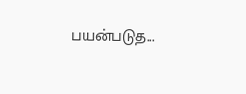பயன்படுத...